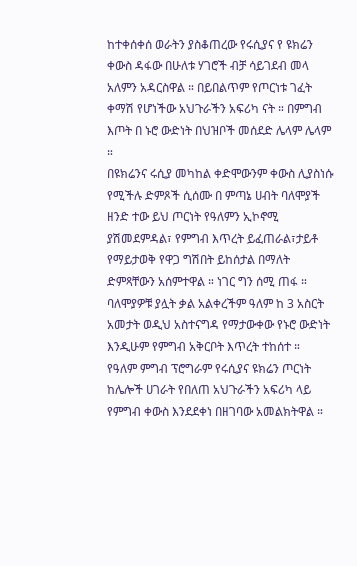ከተቀሰቀሰ ወራትን ያስቆጠረው የሩሲያና የ ዩክሬን ቀውስ ዳፋው በሁለቱ ሃገሮች ብቻ ሳይገደብ መላ አለምን አዳርስዋል ። በይበልጥም የጦርነቱ ገፈት ቀማሽ የሆነችው አህጉራችን አፍሪካ ናት ። በምግብ እጦት በ ኑሮ ውድነት በህዝቦች መሰደድ ሌላም ሌላም ።
በዩክሬንና ሩሲያ መካከል ቀድሞውንም ቀውስ ሊያስነሱ የሚችሉ ድምጾች ሲሰሙ በ ምጣኔ ሀብት ባለሞያች ዘንድ ተው ይህ ጦርነት የዓለምን ኢኮኖሚ ያሽመደምዳል፣ የምግብ እጥረት ይፈጠራል፣ታይቶ የማይታወቅ የዋጋ ግሽበት ይከሰታል በማለት ድምጻቸውን አሰምተዋል ። ነገር ግን ሰሚ ጠፋ ።
ባለሞያዎቹ ያሏት ቃል አልቀረችም ዓለም ከ 3 አስርት አመታት ወዲህ አስተናግዳ የማታውቀው የኑሮ ውድነት እንዲሁም የምግብ አቅርቦት እጥረት ተከሰተ ።
የዓለም ምግብ ፕሮግራም የሩሲያና ዩክሬን ጦርነት ከሌሎች ሀገራት የበለጠ አህጉራችን አፍሪካ ላይ የምግብ ቀውስ እንደደቀነ በዘገባው አመልክትዋል ።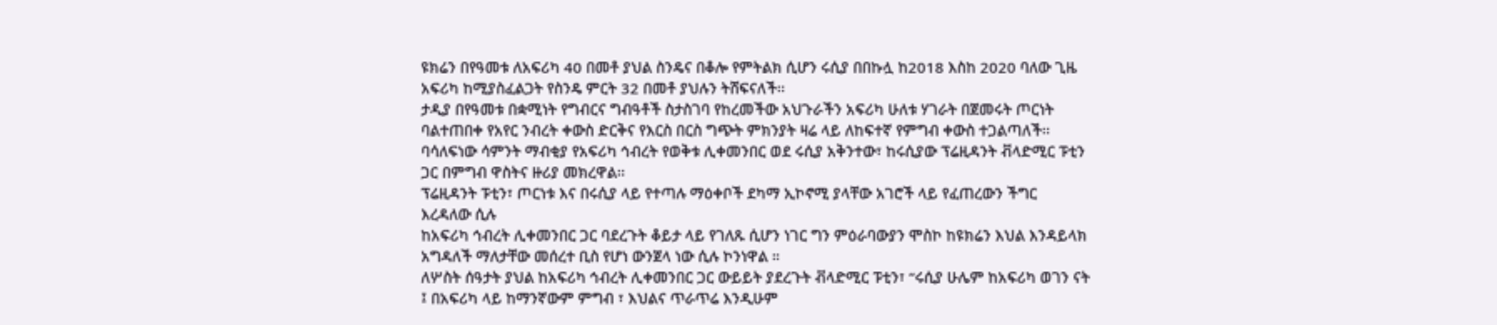ዩክሬን በየዓመቱ ለአፍሪካ 40 በመቶ ያህል ስንዴና በቆሎ የምትልክ ሲሆን ሩሲያ በበኩሏ ከ2018 እስከ 2020 ባለው ጊዜ አፍሪካ ከሚያስፈልጋት የስንዴ ምርት 32 በመቶ ያህሉን ትሸፍናለች፡፡
ታዲያ በየዓመቱ በቋሚነት የግብርና ግብዓቶች ስታስገባ የከረመችው አህጉራችን አፍሪካ ሁለቱ ሃገራት በጀመሩት ጦርነት ባልተጠበቀ የአየር ንብረት ቀውስ ድርቅና የእርስ በርስ ግጭት ምክንያት ዛሬ ላይ ለከፍተኛ የምግብ ቀውስ ተጋልጣለች፡፡
ባሳለፍነው ሳምንት ማብቂያ የአፍሪካ ኅብረት የወቅቱ ሊቀመንበር ወደ ሩሲያ አቅንተው፣ ከሩሲያው ፕሬዚዳንት ቭላድሚር ፑቲን ጋር በምግብ ዋስትና ዙሪያ መክረዋል፡፡
ፕሬዚዳንት ፑቲን፣ ጦርነቱ እና በሩሲያ ላይ የተጣሉ ማዕቀቦች ደካማ ኢኮኖሚ ያላቸው አገሮች ላይ የፈጠረውን ችግር እረዳለው ሲሉ
ከአፍሪካ ኅብረት ሊቀመንበር ጋር ባደረጉት ቆይታ ላይ የገለጹ ሲሆን ነገር ግን ምዕራባውያን ሞስኮ ከዩክሬን እህል እንዳይላክ አግዳለች ማለታቸው መሰረተ ቢስ የሆነ ውንጀላ ነው ሲሉ ኮንነዋል ።
ለሦስት ሰዓታት ያህል ከአፍሪካ ኅብረት ሊቀመንበር ጋር ውይይት ያደረጉት ቭላድሚር ፑቲን፣ “ሩሲያ ሁሌም ከአፍሪካ ወገን ናት ፤ በአፍሪካ ላይ ከማንኛውም ምግብ ፣ እህልና ጥራጥሬ እንዲሁም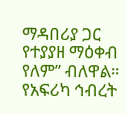ማዳበሪያ ጋር የተያያዘ ማዕቀብ የለም” ብለዋል።
የአፍሪካ ኅብረት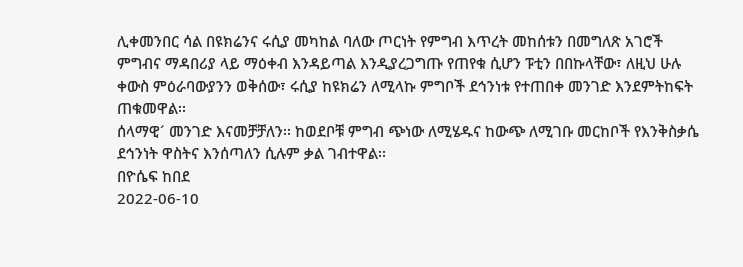ሊቀመንበር ሳል በዩክሬንና ሩሲያ መካከል ባለው ጦርነት የምግብ እጥረት መከሰቱን በመግለጽ አገሮች ምግብና ማዳበሪያ ላይ ማዕቀብ እንዳይጣል እንዲያረጋግጡ የጠየቁ ሲሆን ፑቲን በበኩላቸው፣ ለዚህ ሁሉ ቀውስ ምዕራባውያንን ወቅሰው፣ ሩሲያ ከዩክሬን ለሚላኩ ምግቦች ደኅንነቱ የተጠበቀ መንገድ እንደምትከፍት ጠቁመዋል፡፡
ሰላማዊ´ መንገድ እናመቻቻለን፡፡ ከወደቦቹ ምግብ ጭነው ለሚሄዱና ከውጭ ለሚገቡ መርከቦች የእንቅስቃሴ ደኅንነት ዋስትና እንሰጣለን ሲሉም ቃል ገብተዋል፡፡
በዮሴፍ ከበደ
2022-06-10